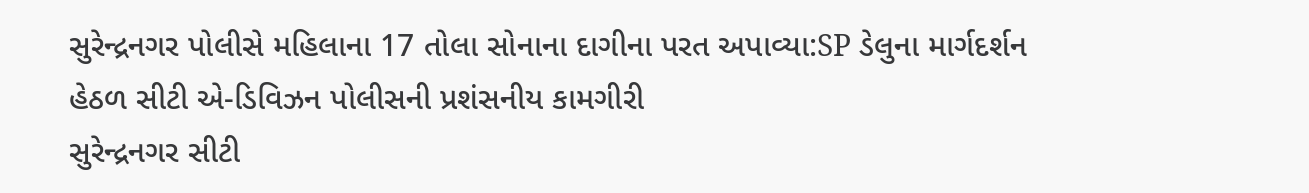સુરેન્દ્રનગર પોલીસે મહિલાના 17 તોલા સોનાના દાગીના પરત અપાવ્યા:SP ડેલુના માર્ગદર્શન હેઠળ સીટી એ-ડિવિઝન પોલીસની પ્રશંસનીય કામગીરી
સુરેન્દ્રનગર સીટી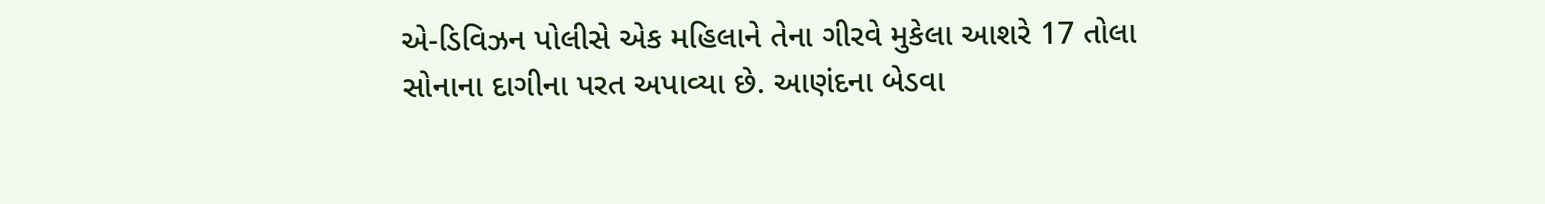એ-ડિવિઝન પોલીસે એક મહિલાને તેના ગીરવે મુકેલા આશરે 17 તોલા સોનાના દાગીના પરત અપાવ્યા છે. આણંદના બેડવા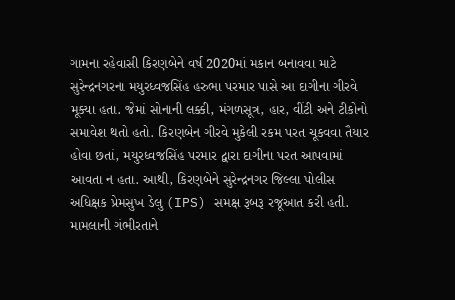ગામના રહેવાસી કિરણબેને વર્ષ 2020માં મકાન બનાવવા માટે સુરેન્દ્રનગરના મયુરધ્વજસિંહ હરુભા પરમાર પાસે આ દાગીના ગીરવે મૂક્યા હતા. જેમાં સોનાની લક્કી, મંગળસૂત્ર, હાર, વીંટી અને ટીકોનો સમાવેશ થતો હતો. કિરણબેન ગીરવે મુકેલી રકમ પરત ચૂકવવા તૈયાર હોવા છતાં, મયુરધ્વજસિંહ પરમાર દ્વારા દાગીના પરત આપવામાં આવતા ન હતા. આથી, કિરણબેને સુરેન્દ્રનગર જિલ્લા પોલીસ અધિક્ષક પ્રેમસુખ ડેલુ (IPS) સમક્ષ રૂબરૂ રજૂઆત કરી હતી. મામલાની ગંભીરતાને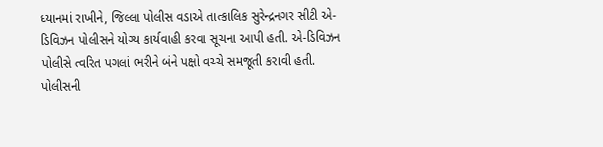ધ્યાનમાં રાખીને, જિલ્લા પોલીસ વડાએ તાત્કાલિક સુરેન્દ્રનગર સીટી એ-ડિવિઝન પોલીસને યોગ્ય કાર્યવાહી કરવા સૂચના આપી હતી. એ-ડિવિઝન પોલીસે ત્વરિત પગલાં ભરીને બંને પક્ષો વચ્ચે સમજૂતી કરાવી હતી. પોલીસની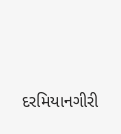દરમિયાનગીરી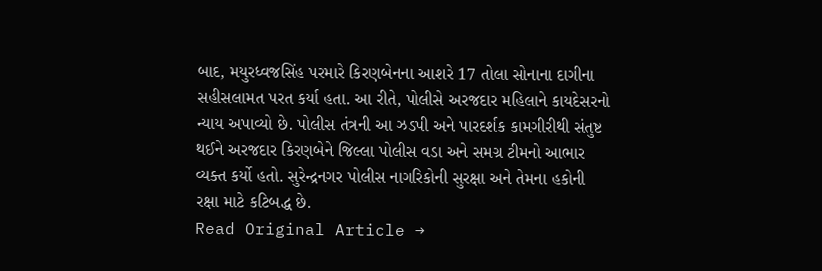બાદ, મયુરધ્વજસિંહ પરમારે કિરણબેનના આશરે 17 તોલા સોનાના દાગીના સહીસલામત પરત કર્યા હતા. આ રીતે, પોલીસે અરજદાર મહિલાને કાયદેસરનો ન્યાય અપાવ્યો છે. પોલીસ તંત્રની આ ઝડપી અને પારદર્શક કામગીરીથી સંતુષ્ટ થઈને અરજદાર કિરણબેને જિલ્લા પોલીસ વડા અને સમગ્ર ટીમનો આભાર વ્યક્ત કર્યો હતો. સુરેન્દ્રનગર પોલીસ નાગરિકોની સુરક્ષા અને તેમના હકોની રક્ષા માટે કટિબદ્ધ છે.
Read Original Article →